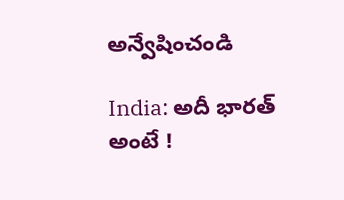అన్వేషించండి

India: అదీ భారత్ అంటే !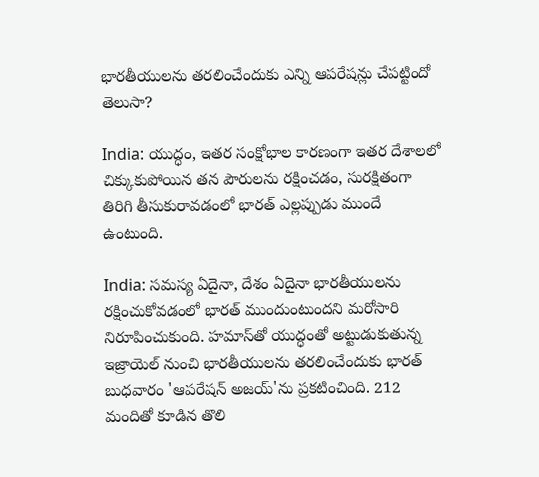భారతీయులను తరలించేందుకు ఎన్ని ఆపరేషన్లు చేపట్టిందో తెలుసా?

India: యుద్ధం, ఇతర సంక్షోభాల కారణంగా ఇతర దేశాలలో చిక్కుకుపోయిన తన పౌరులను రక్షించడం, సురక్షితంగా తిరిగి తీసుకురావడంలో భారత్ ఎల్లప్పుడు ముందే ఉంటుంది.

India: సమస్య ఏదైనా, దేశం ఏదైనా భారతీయులను రక్షించుకోవడంలో భారత్ ముందుంటుందని మరోసారి నిరూపించుకుంది. హమాస్‌తో యుద్ధంతో అట్టుడుకుతున్న ఇజ్రాయెల్ నుంచి భారతీయులను తరలించేందుకు భారత్ బుధవారం 'ఆపరేషన్ అజయ్'ను ప్రకటించింది. 212 మందితో కూడిన తొలి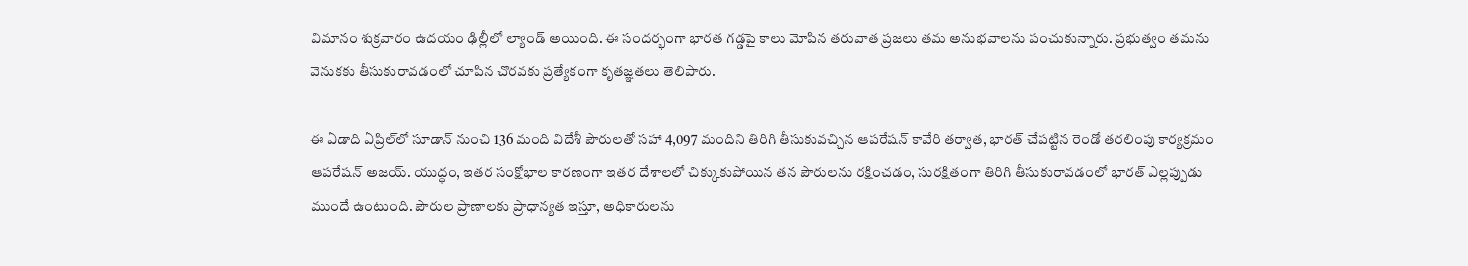విమానం శుక్రవారం ఉదయం ఢిల్లీలో ల్యాండ్ అయింది. ఈ సందర్భంగా భారత గడ్డపై కాలు మోపిన తరువాత ప్రజలు తమ అనుభవాలను పంచుకున్నారు. ప్రభుత్వం తమను వెనుకకు తీసుకురావడంలో చూపిన చొరవకు ప్రత్యేకంగా కృతజ్ఞతలు తెలిపారు.

ఈ ఏడాది ఏప్రిల్‌లో సూడాన్ నుంచి 136 మంది విదేశీ పౌరులతో సహా 4,097 మందిని తిరిగి తీసుకువచ్చిన ఆపరేషన్ కావేరి తర్వాత, భారత్ చేపట్టిన రెండో తరలింపు కార్యక్రమం ఆపరేషన్ అజయ్. యుద్ధం, ఇతర సంక్షోభాల కారణంగా ఇతర దేశాలలో చిక్కుకుపోయిన తన పౌరులను రక్షించడం, సురక్షితంగా తిరిగి తీసుకురావడంలో భారత్ ఎల్లప్పుడు ముందే ఉంటుంది. పౌరుల ప్రాణాలకు ప్రాధాన్యత ఇస్తూ, అధికారులను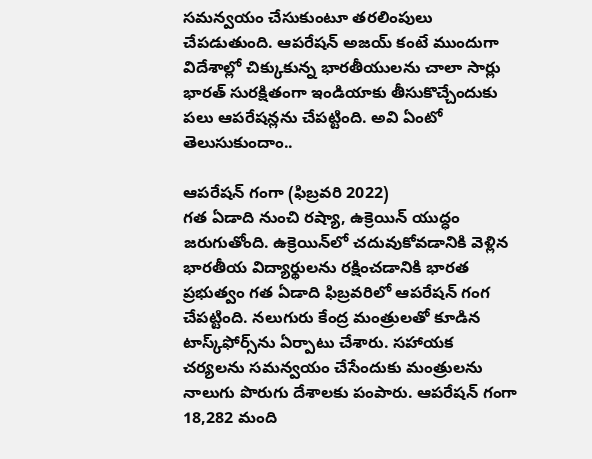సమన్వయం చేసుకుంటూ తరలింపులు చేపడుతుంది. ఆపరేషన్ అజయ్ కంటే ముందుగా విదేశాల్లో చిక్కుకున్న భారతీయులను చాలా సార్లు భారత్ సురక్షితంగా ఇండియాకు తీసుకొచ్చేందుకు పలు ఆపరేషన్లను చేపట్టింది. అవి ఏంటో తెలుసుకుందాం..

ఆపరేషన్ గంగా (ఫిబ్రవరి 2022)
గత ఏడాది నుంచి రష్యా, ఉక్రెయిన్ యుద్ధం జరుగుతోంది. ఉక్రెయిన్‌లో చదువుకోవడానికి వెళ్లిన భారతీయ విద్యార్థులను రక్షించడానికి భారత ప్రభుత్వం గత ఏడాది ఫిబ్రవరిలో ఆపరేషన్ గంగ చేపట్టింది. నలుగురు కేంద్ర మంత్రులతో కూడిన టాస్క్‌ఫోర్స్‌ను ఏర్పాటు చేశారు. సహాయక చర్యలను సమన్వయం చేసేందుకు మంత్రులను నాలుగు పొరుగు దేశాలకు పంపారు. ఆపరేషన్ గంగా 18,282 మంది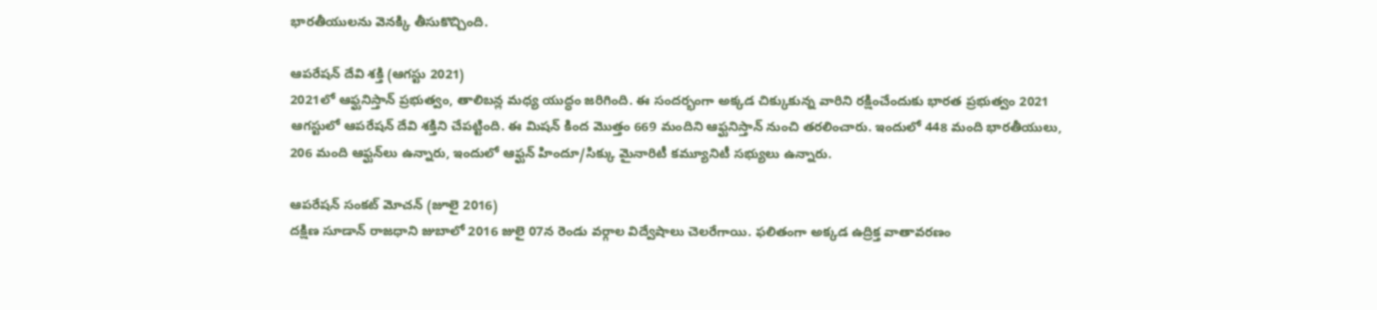భారతీయులను వెనక్కి తీసుకొచ్చింది.

ఆపరేషన్ దేవి శక్తి (ఆగస్టు 2021)
2021లో ఆఫ్ఘనిస్తాన్ ప్రభుత్వం, తాలిబన్ల మధ్య యుద్ధం జరిగింది. ఈ సందర్భంగా అక్కడ చిక్కుకున్న వారిని రక్షించేందుకు భారత ప్రభుత్వం 2021 ఆగస్టులో ఆపరేషన్ దేవి శక్తిని చేపట్టింది. ఈ మిషన్ కింద మొత్తం 669 మందిని ఆఫ్ఘనిస్తాన్ నుంచి తరలించారు. ఇందులో 448 మంది భారతీయులు, 206 మంది ఆఫ్ఘన్‌లు ఉన్నారు, ఇందులో ఆఫ్ఘన్ హిందూ/సిక్కు మైనారిటీ కమ్యూనిటీ సభ్యులు ఉన్నారు.

ఆపరేషన్ సంకట్ మోచన్ (జూలై 2016)
దక్షిణ సూడాన్ రాజధాని జుబాలో 2016 జులై 07న రెండు వర్గాల విద్వేషాలు చెలరేగాయి. ఫలితంగా అక్కడ ఉద్రిక్త వాతావరణం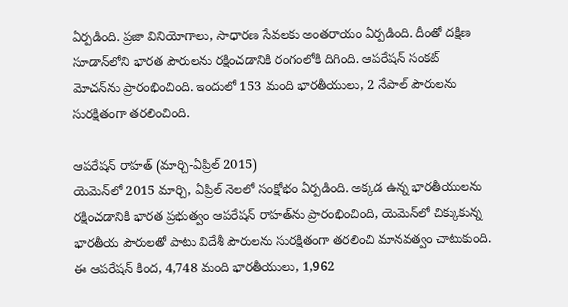ఏర్పడింది. ప్రజా వినియోగాలు, సాధారణ సేవలకు అంతరాయం ఏర్పడింది. దీంతో దక్షిణ సూడాన్‌లోని భారత పౌరులను రక్షించడానికి రంగంలోకి దిగింది. ఆపరేషన్ సంకట్ మోచన్‌ను ప్రారంభించింది. ఇందులో 153 మంది భారతీయులు, 2 నేపాల్ పౌరులను సురక్షితంగా తరలించింది.

ఆపరేషన్ రాహత్ (మార్చి-ఏప్రిల్ 2015)
యెమెన్‌లో 2015 మార్చి, ఏప్రిల్ నెలలో సంక్షోభం ఏర్పడింది. అక్కడ ఉన్న భారతీయులను రక్షించడానికి భారత ప్రభుత్వం ఆపరేషన్ రాహత్‌ను ప్రారంభించింది, యెమెన్‌లో చిక్కుకున్న భారతీయ పౌరులతో పాటు విదేశీ పౌరులను సురక్షితంగా తరలించి మానవత్వం చాటుకుంది. ఈ ఆపరేషన్ కింద, 4,748 మంది భారతీయులు, 1,962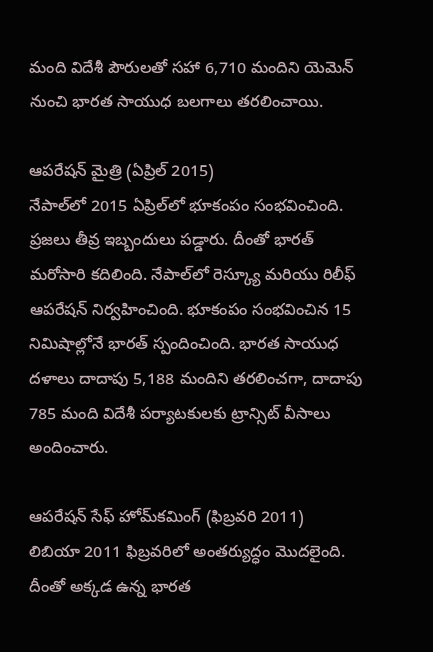మంది విదేశీ పౌరులతో సహా 6,710 మందిని యెమెన్ నుంచి భారత సాయుధ బలగాలు తరలించాయి.

ఆపరేషన్ మైత్రి (ఏప్రిల్ 2015)
నేపాల్‌లో 2015 ఏప్రిల్‌లో భూకంపం సంభవించింది. ప్రజలు తీవ్ర ఇబ్బందులు పడ్డారు. దీంతో భారత్ మరోసారి కదిలింది. నేపాల్‌లో రెస్క్యూ మరియు రిలీఫ్ ఆపరేషన్ నిర్వహించింది. భూకంపం సంభవించిన 15 నిమిషాల్లోనే భారత్ స్పందించింది. భారత సాయుధ దళాలు దాదాపు 5,188 మందిని తరలించగా, దాదాపు 785 మంది విదేశీ పర్యాటకులకు ట్రాన్సిట్ వీసాలు అందించారు.

ఆపరేషన్ సేఫ్ హోమ్‌కమింగ్ (ఫిబ్రవరి 2011)
లిబియా 2011 ఫిబ్రవరిలో అంతర్యుద్ధం మొదలైంది. దీంతో అక్కడ ఉన్న భారత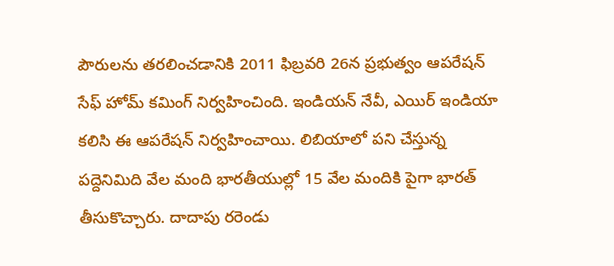పౌరులను తరలించడానికి 2011 ఫిబ్రవరి 26న ప్రభుత్వం ఆపరేషన్ సేఫ్ హోమ్ కమింగ్ నిర్వహించింది. ఇండియన్ నేవీ, ఎయిర్ ఇండియా కలిసి ఈ ఆపరేషన్ నిర్వహించాయి. లిబియాలో పని చేస్తున్న పద్దెనిమిది వేల మంది భారతీయుల్లో 15 వేల మందికి పైగా భారత్ తీసుకొచ్చారు. దాదాపు రరెండు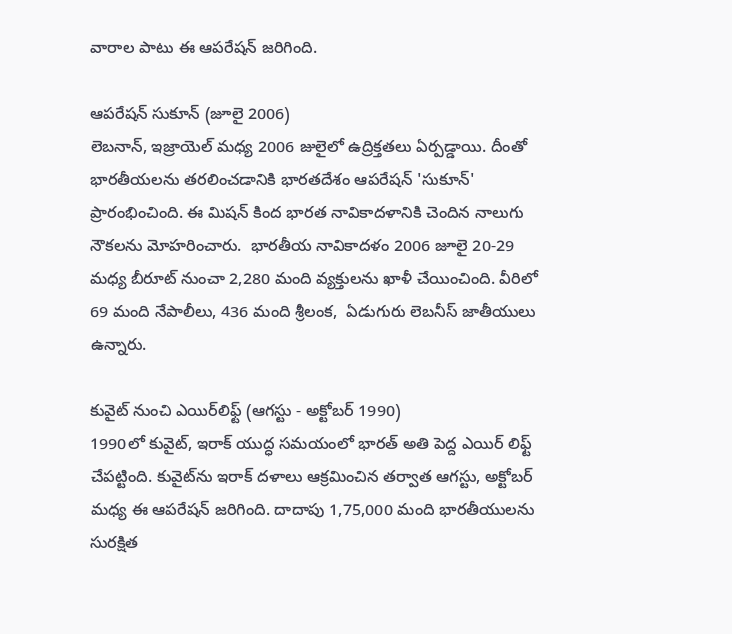వారాల పాటు ఈ ఆపరేషన్ జరిగింది.

ఆపరేషన్ సుకూన్ (జూలై 2006)
లెబనాన్, ఇజ్రాయెల్ మధ్య 2006 జులైలో ఉద్రిక్తతలు ఏర్పడ్డాయి. దీంతో భారతీయలను తరలించడానికి భారతదేశం ఆపరేషన్ 'సుకూన్' ప్రారంభించింది. ఈ మిషన్ కింద భారత నావికాదళానికి చెందిన నాలుగు నౌకలను మోహరించారు.  భారతీయ నావికాదళం 2006 జూలై 20-29 మధ్య బీరూట్ నుంచా 2,280 మంది వ్యక్తులను ఖాళీ చేయించింది. వీరిలో 69 మంది నేపాలీలు, 436 మంది శ్రీలంక,  ఏడుగురు లెబనీస్ జాతీయులు ఉన్నారు.

కువైట్ నుంచి ఎయిర్‌లిఫ్ట్ (ఆగస్టు - అక్టోబర్ 1990)
1990లో కువైట్, ఇరాక్ యుద్ధ సమయంలో భారత్ అతి పెద్ద ఎయిర్ లిఫ్ట్ చేపట్టింది. కువైట్‌ను ఇరాక్ దళాలు ఆక్రమించిన తర్వాత ఆగస్టు, అక్టోబర్ మధ్య ఈ ఆపరేషన్ జరిగింది. దాదాపు 1,75,000 మంది భారతీయులను సురక్షిత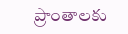ప్రాంతాలకు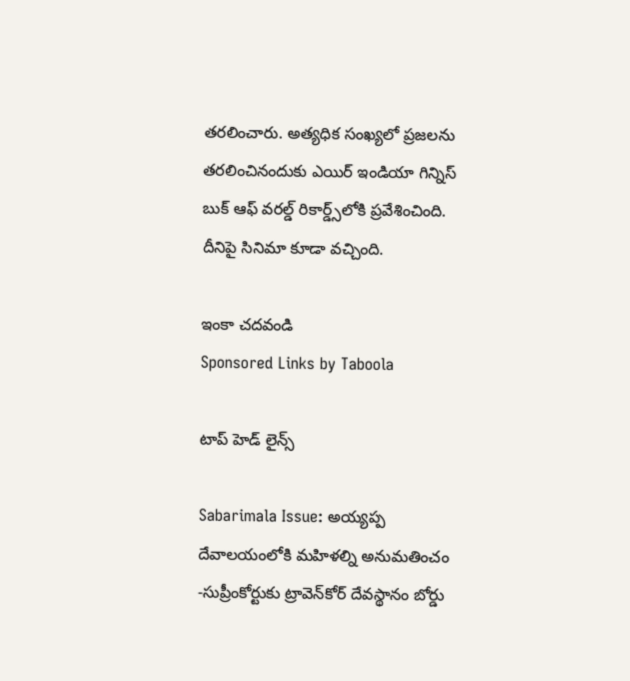తరలించారు. అత్యధిక సంఖ్యలో ప్రజలను తరలించినందుకు ఎయిర్ ఇండియా గిన్నిస్ బుక్ ఆఫ్ వరల్డ్ రికార్డ్స్‌లోకి ప్రవేశించింది. దీనిపై సినిమా కూడా వచ్చింది.

ఇంకా చదవండి
Sponsored Links by Taboola

టాప్ హెడ్ లైన్స్

Sabarimala Issue: అయ్యప్ప దేవాలయంలోకి మహిళల్ని అనుమతించం -సుప్రీంకోర్టుకు ట్రావెన్‌కోర్ దేవస్థానం బోర్డు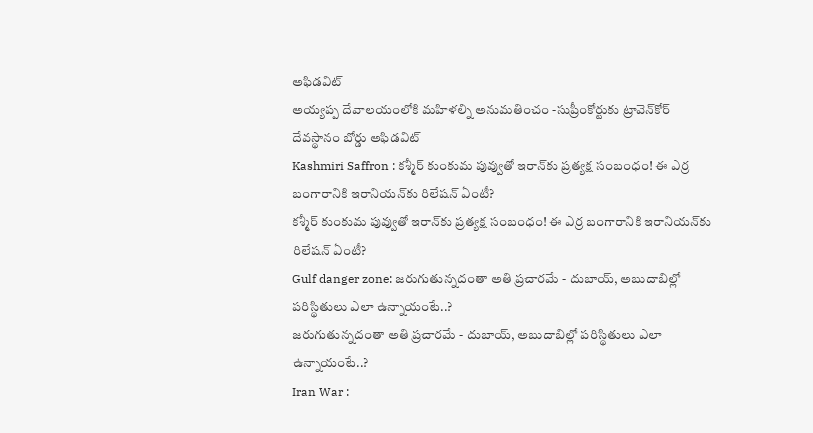అఫిడవిట్
అయ్యప్ప దేవాలయంలోకి మహిళల్ని అనుమతించం -సుప్రీంకోర్టుకు ట్రావెన్‌కోర్ దేవస్థానం బోర్డు అఫిడవిట్
Kashmiri Saffron : కశ్మీర్ కుంకుమ పువ్వుతో ఇరాన్‌కు ప్రత్యక్ష సంబంధం! ఈ ఎర్ర బంగారానికి ఇరానియన్‌కు రిలేషన్ ఏంటీ?
కశ్మీర్ కుంకుమ పువ్వుతో ఇరాన్‌కు ప్రత్యక్ష సంబంధం! ఈ ఎర్ర బంగారానికి ఇరానియన్‌కు రిలేషన్ ఏంటీ?
Gulf danger zone: జరుగుతున్నదంతా అతి ప్రచారమే - దుబాయ్, అబుదాబిల్లో పరిస్థితులు ఎలా ఉన్నాయంటే..?
జరుగుతున్నదంతా అతి ప్రచారమే - దుబాయ్, అబుదాబిల్లో పరిస్థితులు ఎలా ఉన్నాయంటే..?
Iran War :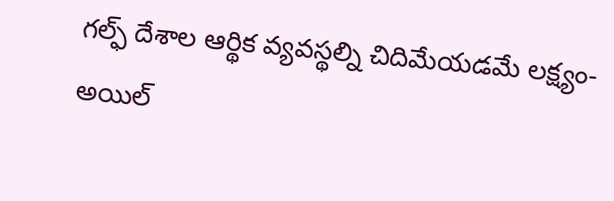గల్ఫ్ దేశాల ఆర్థిక వ్యవస్థల్ని చిదిమేయడమే లక్ష్యం- అయిల్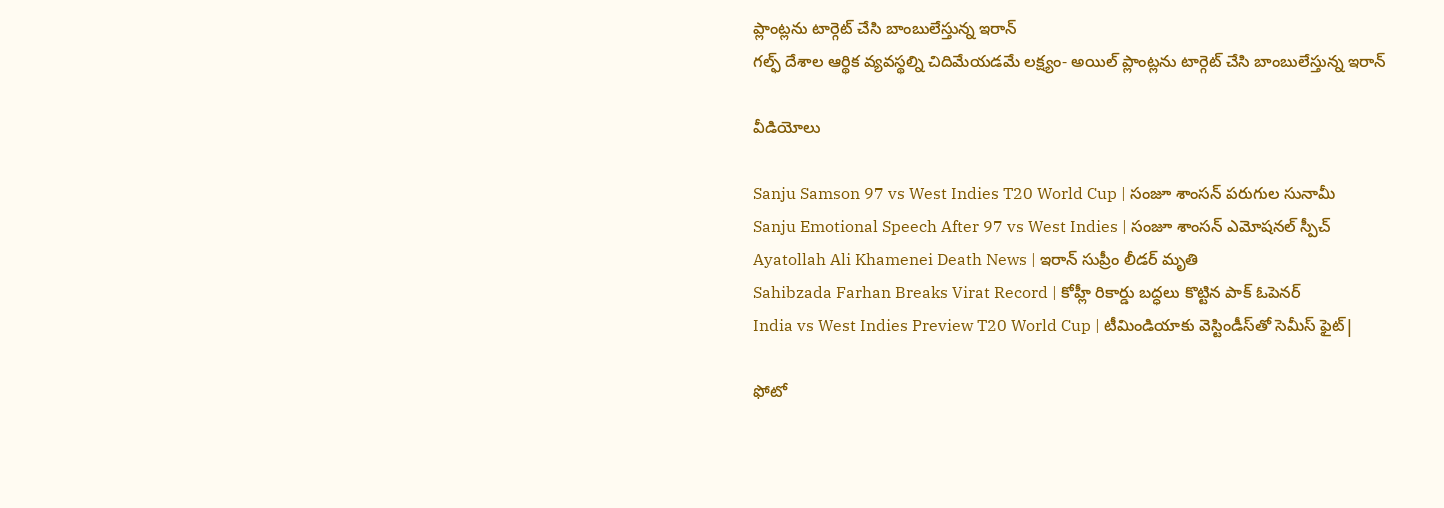ప్లాంట్లను టార్గెట్ చేసి బాంబులేస్తున్న ఇరాన్
గల్ఫ్ దేశాల ఆర్థిక వ్యవస్థల్ని చిదిమేయడమే లక్ష్యం- అయిల్ ప్లాంట్లను టార్గెట్ చేసి బాంబులేస్తున్న ఇరాన్

వీడియోలు

Sanju Samson 97 vs West Indies T20 World Cup | సంజూ శాంసన్ పరుగుల సునామీ
Sanju Emotional Speech After 97 vs West Indies | సంజూ శాంసన్ ఎమోషనల్ స్పీచ్
Ayatollah Ali Khamenei Death News | ఇరాన్ సుప్రీం లీడర్ మృతి
Sahibzada Farhan Breaks Virat Record | కోహ్లీ రికార్డు బద్ధలు కొట్టిన పాక్ ఓపెనర్
India vs West Indies Preview T20 World Cup | టీమిండియాకు వెస్టిండీస్‌తో సెమీస్ ఫైట్|

ఫోటో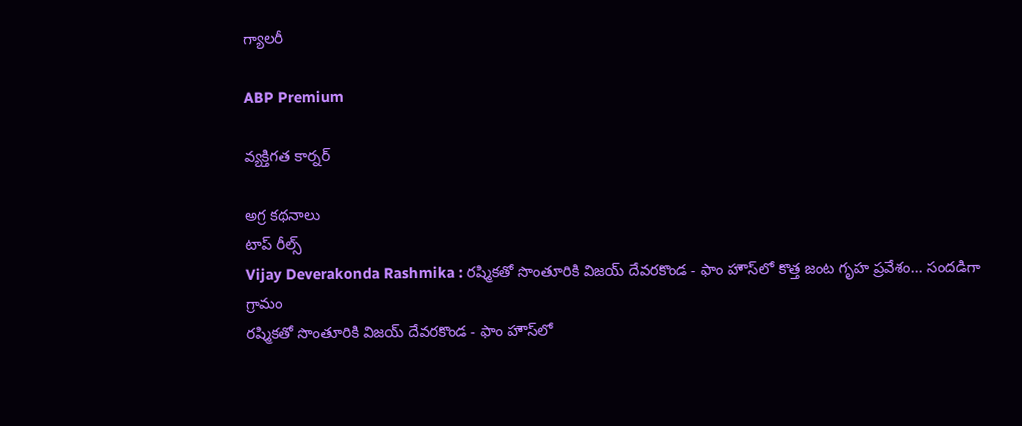గ్యాలరీ

ABP Premium

వ్యక్తిగత కార్నర్

అగ్ర కథనాలు
టాప్ రీల్స్
Vijay Deverakonda Rashmika : రష్మికతో సొంతూరికి విజయ్ దేవరకొండ - ఫాం హౌస్‌లో కొత్త జంట గృహ ప్రవేశం... సందడిగా గ్రామం
రష్మికతో సొంతూరికి విజయ్ దేవరకొండ - ఫాం హౌస్‌లో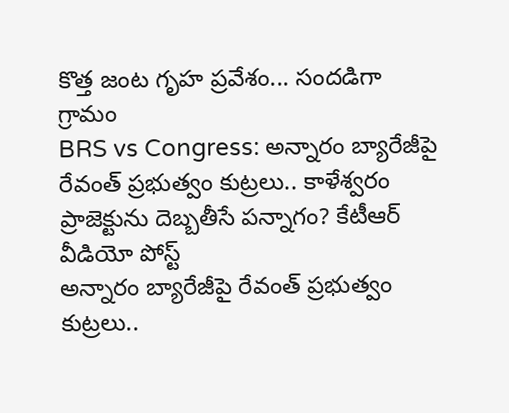కొత్త జంట గృహ ప్రవేశం... సందడిగా గ్రామం
BRS vs Congress: అన్నారం బ్యారేజీపై రేవంత్ ప్రభుత్వం కుట్రలు.. కాళేశ్వరం ప్రాజెక్టును దెబ్బతీసే పన్నాగం? కేటీఆర్ వీడియో పోస్ట్
అన్నారం బ్యారేజీపై రేవంత్ ప్రభుత్వం కుట్రలు..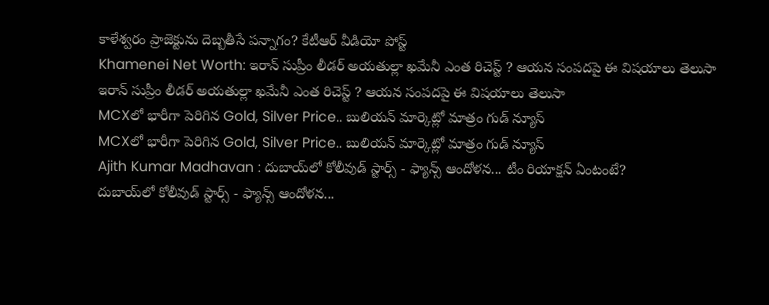కాళేశ్వరం ప్రాజెక్టును దెబ్బతీసే పన్నాగం? కేటీఆర్ వీడియో పోస్ట్
Khamenei Net Worth: ఇరాన్ సుప్రీం లీడర్ అయతుల్లా ఖమేనీ ఎంత రిచెస్ట్ ? ఆయన సంపదపై ఈ విషయాలు తెలుసా
ఇరాన్ సుప్రీం లీడర్ అయతుల్లా ఖమేనీ ఎంత రిచెస్ట్ ? ఆయన సంపదపై ఈ విషయాలు తెలుసా
MCXలో భారీగా పెరిగిన Gold, Silver Price.. బులియన్ మార్కెట్లో మాత్రం గుడ్ న్యూస్
MCXలో భారీగా పెరిగిన Gold, Silver Price.. బులియన్ మార్కెట్లో మాత్రం గుడ్ న్యూస్
Ajith Kumar Madhavan : దుబాయ్‌లో కోలీవుడ్ స్టార్స్ - ఫ్యాన్స్ ఆందోళన... టీం రియాక్షన్ ఏంటంటే?
దుబాయ్‌లో కోలీవుడ్ స్టార్స్ - ఫ్యాన్స్ ఆందోళన...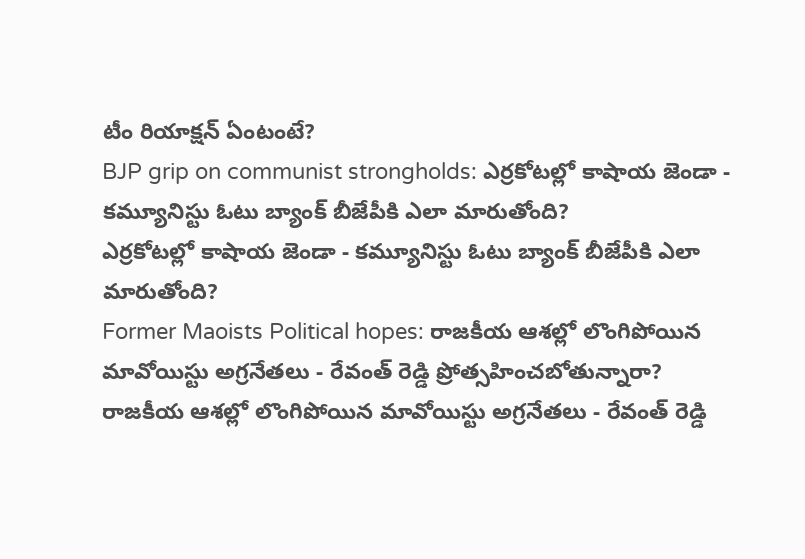టీం రియాక్షన్ ఏంటంటే?
BJP grip on communist strongholds: ఎర్రకోటల్లో కాషాయ జెండా - కమ్యూనిస్టు ఓటు బ్యాంక్ బీజేపీకి ఎలా మారుతోంది?
ఎర్రకోటల్లో కాషాయ జెండా - కమ్యూనిస్టు ఓటు బ్యాంక్ బీజేపీకి ఎలా మారుతోంది?
Former Maoists Political hopes: రాజకీయ ఆశల్లో లొంగిపోయిన మావోయిస్టు అగ్రనేతలు - రేవంత్ రెడ్డి ప్రోత్సహించబోతున్నారా?
రాజకీయ ఆశల్లో లొంగిపోయిన మావోయిస్టు అగ్రనేతలు - రేవంత్ రెడ్డి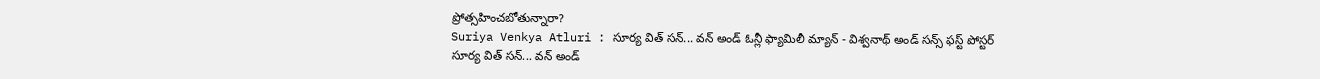ప్రోత్సహించబోతున్నారా?
Suriya Venkya Atluri : సూర్య విత్ సన్... వన్ అండ్ ఓన్లీ ఫ్యామిలీ మ్యాన్ - విశ్వనాథ్ అండ్ సన్స్ ఫస్ట్ పోస్టర్
సూర్య విత్ సన్... వన్ అండ్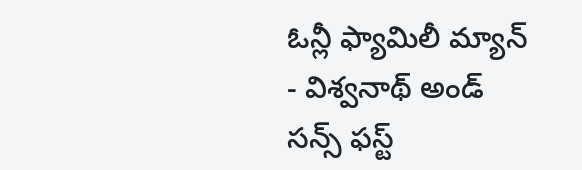ఓన్లీ ఫ్యామిలీ మ్యాన్ - విశ్వనాథ్ అండ్ సన్స్ ఫస్ట్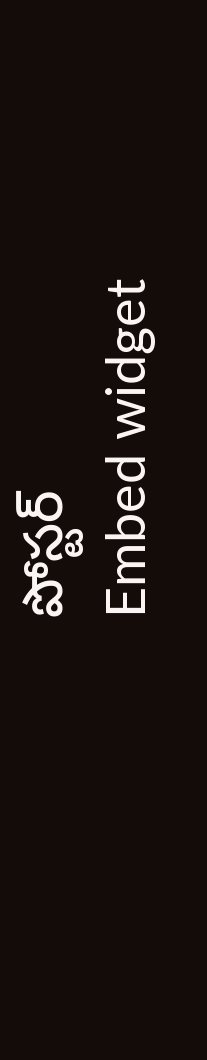పోస్టర్
Embed widget